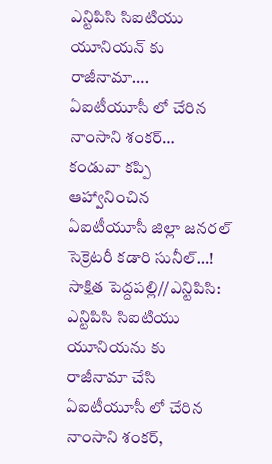ఎన్టిపిసి సిఐటియు యూనియన్ కు రాజీనామా….
ఏఐటీయూసీ లో చేరిన నాంసాని శంకర్…
కండువా కప్పి ఆహ్వానించిన ఏఐటీయూసీ జిల్లా జనరల్ సెక్రెటరీ కడారి సునీల్…!
సాక్షిత పెద్దపల్లి//ఎన్టిపిసి: ఎన్టిపిసి సిఐటియు యూనియను కు రాజీనామా చేసి ఏఐటీయూసీ లో చేరిన నాంసాని శంకర్,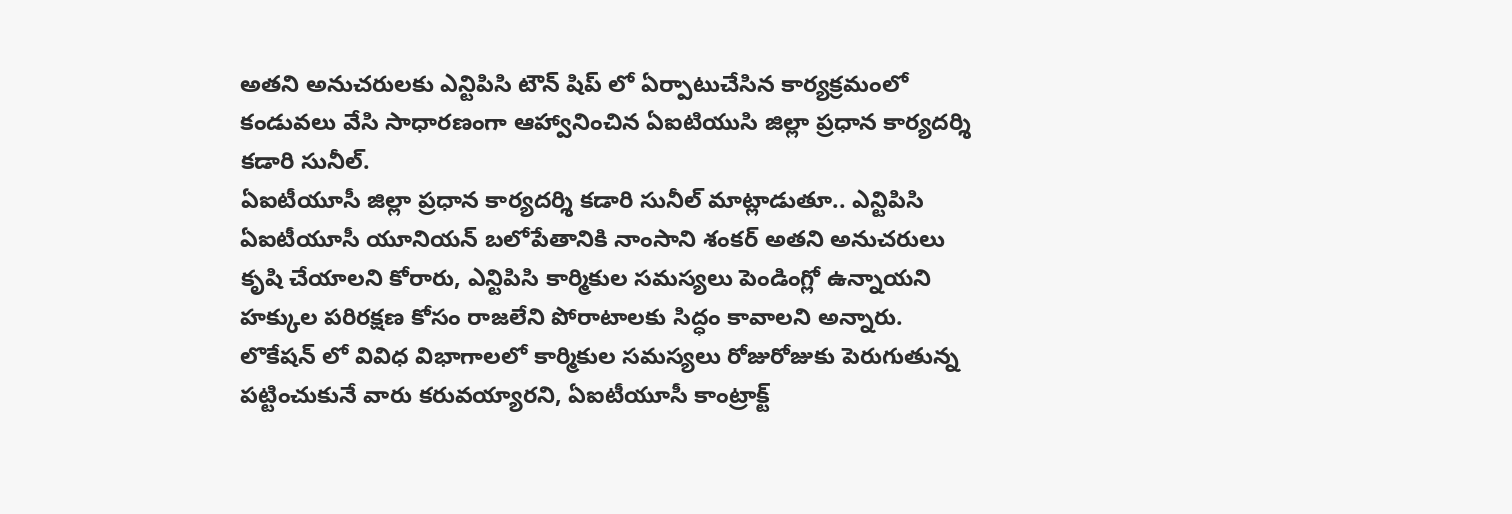అతని అనుచరులకు ఎన్టిపిసి టౌన్ షిప్ లో ఏర్పాటుచేసిన కార్యక్రమంలో కండువలు వేసి సాధారణంగా ఆహ్వానించిన ఏఐటియుసి జిల్లా ప్రధాన కార్యదర్శి కడారి సునీల్.
ఏఐటీయూసీ జిల్లా ప్రధాన కార్యదర్శి కడారి సునీల్ మాట్లాడుతూ.. ఎన్టిపిసి ఏఐటీయూసీ యూనియన్ బలోపేతానికి నాంసాని శంకర్ అతని అనుచరులు కృషి చేయాలని కోరారు, ఎన్టిపిసి కార్మికుల సమస్యలు పెండింగ్లో ఉన్నాయని హక్కుల పరిరక్షణ కోసం రాజలేని పోరాటాలకు సిద్ధం కావాలని అన్నారు. లొకేషన్ లో వివిధ విభాగాలలో కార్మికుల సమస్యలు రోజురోజుకు పెరుగుతున్న పట్టించుకునే వారు కరువయ్యారని, ఏఐటీయూసీ కాంట్రాక్ట్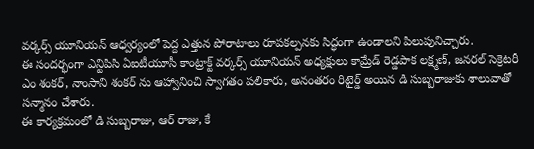వర్కర్స్ యూనియన్ ఆధ్వర్యంలో పెద్ద ఎత్తున పోరాటాలు రూపకల్పనకు సిద్ధంగా ఉండాలని పిలుపునిచ్చారు.
ఈ సందర్భంగా ఎన్టిపిసి ఏఐటీయూసీ కాంట్రాక్ట్ వర్కర్స్ యూనియన్ అధ్యక్షులు కామ్రేడ్ రెడ్డపాక లక్ష్మణ్, జనరల్ సెక్రెటరీ ఎం శంకర్, నాంసాని శంకర్ ను ఆహ్వానించి స్వాగతం పలికారు, అనంతరం రిటైర్డ్ అయిన డి సుబ్బరాజుకు శాలువాతో సన్మానం చేశారు.
ఈ కార్యక్రమంలో డి సుబ్బరాజు, ఆర్ రాజు, కే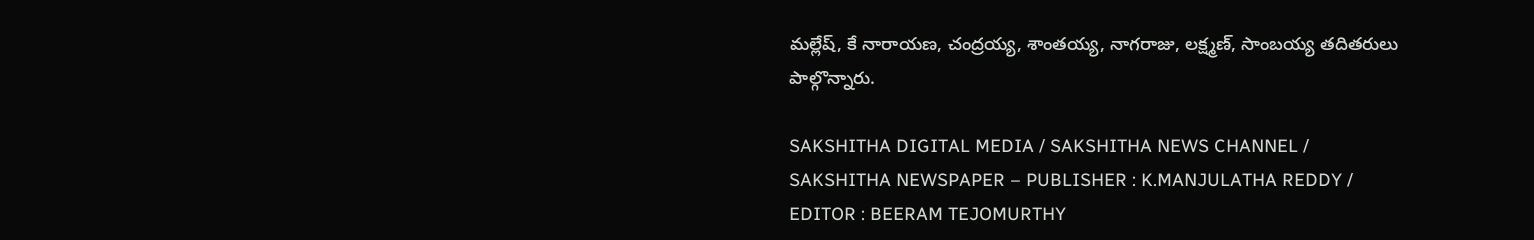మల్లేష్, కే నారాయణ, చంద్రయ్య, శాంతయ్య, నాగరాజు, లక్ష్మణ్, సాంబయ్య తదితరులు పాల్గొన్నారు.

SAKSHITHA DIGITAL MEDIA / SAKSHITHA NEWS CHANNEL / SAKSHITHA NEWSPAPER – PUBLISHER : K.MANJULATHA REDDY / EDITOR : BEERAM TEJOMURTHY